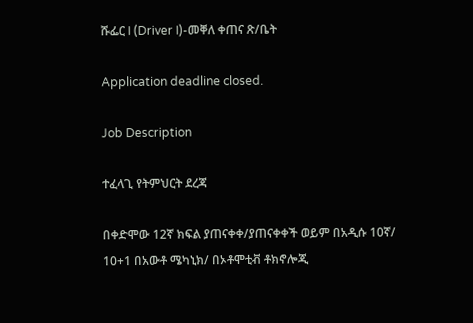ሹፌር I (Driver I)-መቐለ ቀጠና ጽ/ቤት

Application deadline closed.

Job Description

ተፈላጊ የትምህርት ደረጃ

በቀድሞው 12ኛ ክፍል ያጠናቀቀ/ያጠናቀቀች ወይም በአዲሱ 10ኛ/ 10+1 በአውቶ ሜካኒክ/ በኦቶሞቲቭ ቶክኖሎጂ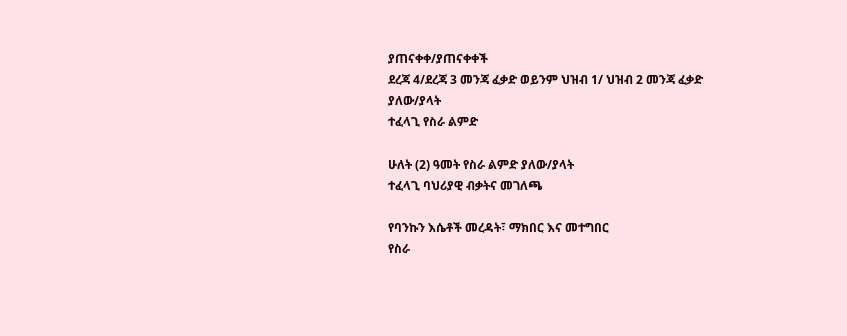ያጠናቀቀ/ያጠናቀቀች
ደረጃ 4/ደረጃ 3 መንጃ ፈቃድ ወይንም ህዝብ 1/ ህዝብ 2 መንጃ ፈቃድ ያለው/ያላት
ተፈላጊ የስራ ልምድ

ሁለት (2) ዓመት የስራ ልምድ ያለው/ያላት
ተፈላጊ ባህሪያዊ ብቃትና መገለጫ

የባንኩን እሴቶች መረዳት፣ ማክበር እና መተግበር
የስራ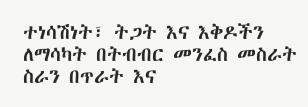ተነሳሽነት፣ ትጋት እና እቅዶችን ለማሳካት በትብብር መንፈስ መስራት
ስራን በጥራት እና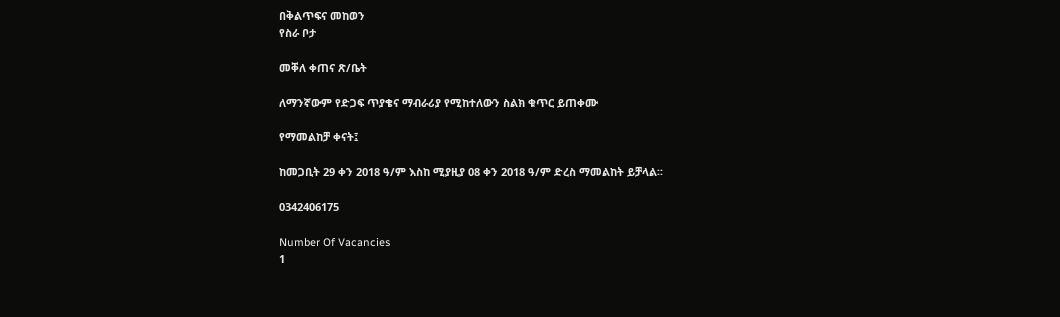በቅልጥፍና መከወን
የስራ ቦታ

መቐለ ቀጠና ጽ/ቤት

ለማንኛውም የድጋፍ ጥያቄና ማብራሪያ የሚከተለውን ስልክ ቁጥር ይጠቀሙ

የማመልከቻ ቀናት፤

ከመጋቢት 29 ቀን 2018 ዓ/ም እስከ ሚያዚያ 08 ቀን 2018 ዓ/ም ድረስ ማመልከት ይቻላል፡፡

0342406175

Number Of Vacancies
1